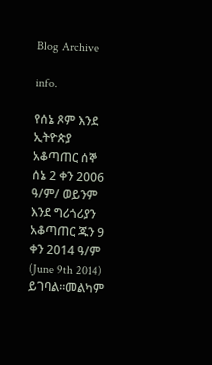Blog Archive

info.

የሰኔ ጾም እንደ ኢትዮጵያ አቆጣጠር ሰኞ ሰኔ 2 ቀን 2006 ዓ/ም/ ወይንም እንደ ግሪጎሪያን አቆጣጠር ጁን 9 ቀን 2014 ዓ/ም (June 9th 2014) ይገባል።መልካም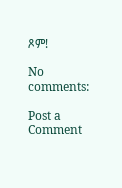ጾም!

No comments:

Post a Comment